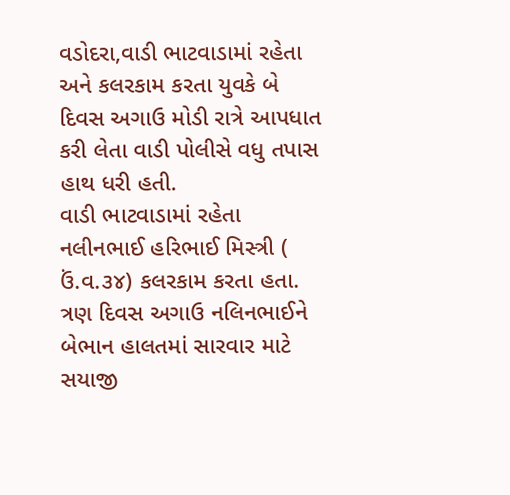વડોદરા,વાડી ભાટવાડામાં રહેતા અને કલરકામ કરતા યુવકે બે દિવસ અગાઉ મોડી રાત્રે આપધાત કરી લેતા વાડી પોલીસે વધુ તપાસ હાથ ધરી હતી.
વાડી ભાટવાડામાં રહેતા નલીનભાઈ હરિભાઈ મિસ્ત્રી ( ઉં.વ.૩૪) કલરકામ કરતા હતા. ત્રણ દિવસ અગાઉ નલિનભાઈને બેભાન હાલતમાં સારવાર માટે સયાજી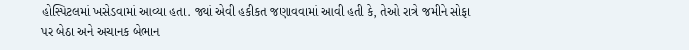હોસ્પિટલમાં ખસેડવામાં આવ્યા હતા. જ્યાં એવી હકીકત જણાવવામાં આવી હતી કે, તેઓ રાત્રે જમીને સોફા પર બેઠા અને અચાનક બેભાન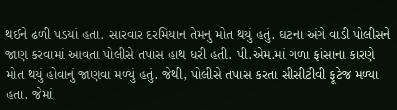થઈને ઢળી પડયાં હતા. સારવાર દરમિયાન તેમનુ મોત થયું હતું. ઘટના અંગે વાડી પોલીસને જાણ કરવામાં આવતા પોલીસે તપાસ હાથ ધરી હતી. પી.એમ.માં ગળા ફાંસાના કારણે મોત થયું હોવાનું જાણવા મળ્યું હતું. જેથી, પોલીસે તપાસ કરતા સીસીટીવી ફૂટેજ મળ્યા હતા. જેમાં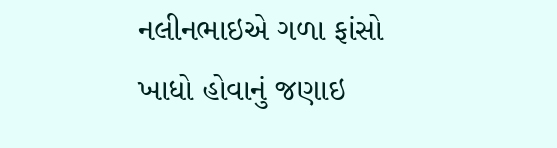નલીનભાઇએ ગળા ફાંસો ખાધો હોવાનું જણાઇ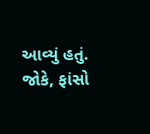આવ્યું હતું. જોકે, ફાંસો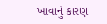ખાવાનું કારણ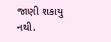જાણી શકાયુ નથી.